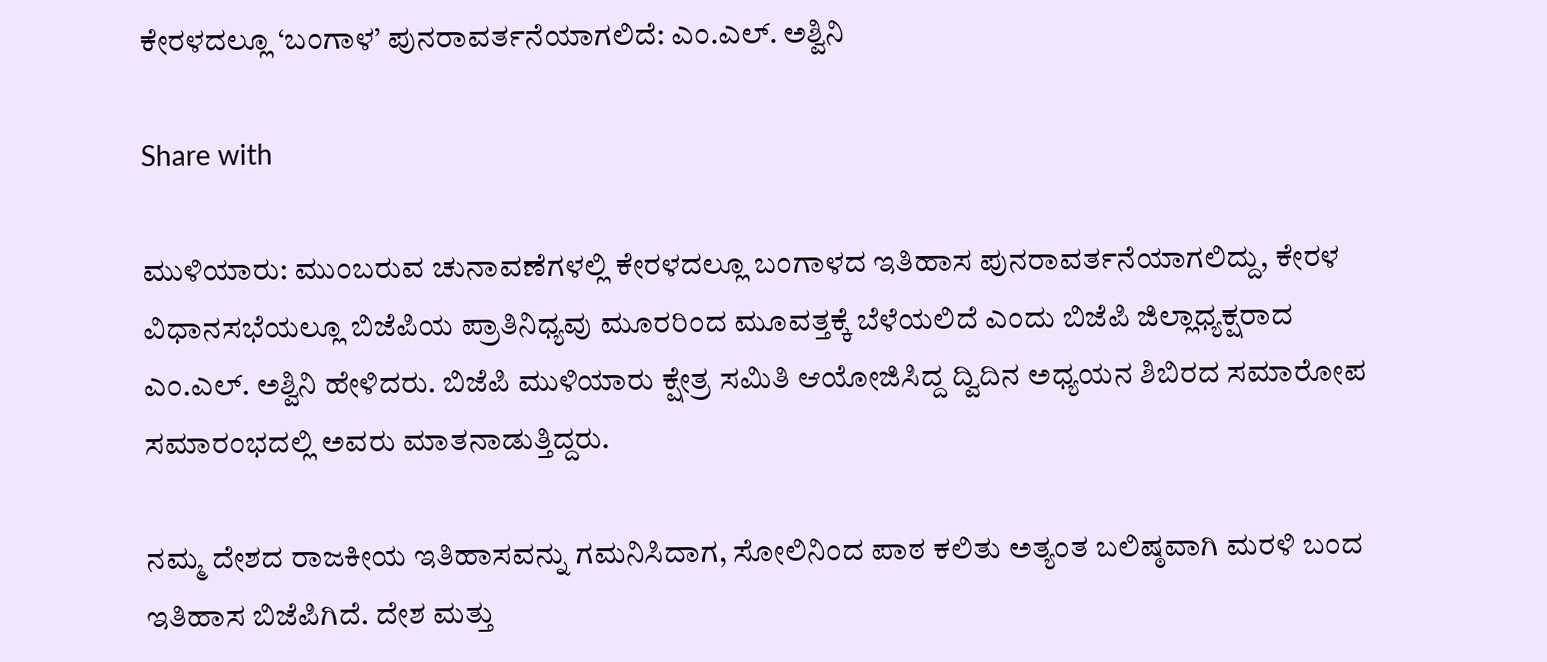ಕೇರಳದಲ್ಲೂ ‘ಬಂಗಾಳ’ ಪುನರಾವರ್ತನೆಯಾಗಲಿದೆ: ಎಂ.ಎಲ್. ಅಶ್ವಿನಿ

Share with

ಮುಳಿಯಾರು: ಮುಂಬರುವ ಚುನಾವಣೆಗಳಲ್ಲಿ ಕೇರಳದಲ್ಲೂ ಬಂಗಾಳದ ಇತಿಹಾಸ ಪುನರಾವರ್ತನೆಯಾಗಲಿದ್ದು, ಕೇರಳ ವಿಧಾನಸಭೆಯಲ್ಲೂ ಬಿಜೆಪಿಯ ಪ್ರಾತಿನಿಧ್ಯವು ಮೂರರಿಂದ ಮೂವತ್ತಕ್ಕೆ ಬೆಳೆಯಲಿದೆ ಎಂದು ಬಿಜೆಪಿ ಜಿಲ್ಲಾಧ್ಯಕ್ಷರಾದ ಎಂ.ಎಲ್. ಅಶ್ವಿನಿ ಹೇಳಿದರು. ಬಿಜೆಪಿ ಮುಳಿಯಾರು ಕ್ಷೇತ್ರ ಸಮಿತಿ ಆಯೋಜಿಸಿದ್ದ ದ್ವಿದಿನ ಅಧ್ಯಯನ ಶಿಬಿರದ ಸಮಾರೋಪ ಸಮಾರಂಭದಲ್ಲಿ ಅವರು ಮಾತನಾಡುತ್ತಿದ್ದರು.

ನಮ್ಮ ದೇಶದ ರಾಜಕೀಯ ಇತಿಹಾಸವನ್ನು ಗಮನಿಸಿದಾಗ, ಸೋಲಿನಿಂದ ಪಾಠ ಕಲಿತು ಅತ್ಯಂತ ಬಲಿಷ್ಠವಾಗಿ ಮರಳಿ ಬಂದ ಇತಿಹಾಸ ಬಿಜೆಪಿಗಿದೆ. ದೇಶ ಮತ್ತು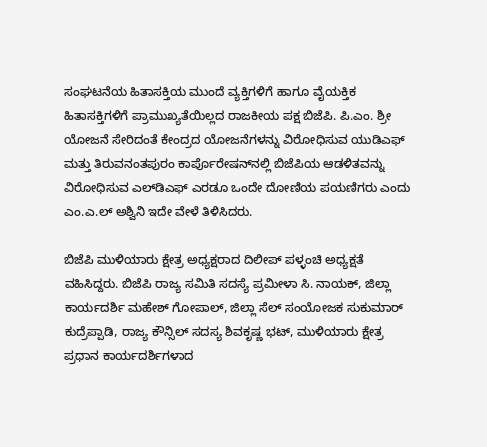ಸಂಘಟನೆಯ ಹಿತಾಸಕ್ತಿಯ ಮುಂದೆ ವ್ಯಕ್ತಿಗಳಿಗೆ ಹಾಗೂ ವೈಯಕ್ತಿಕ ಹಿತಾಸಕ್ತಿಗಳಿಗೆ ಪ್ರಾಮುಖ್ಯತೆಯಿಲ್ಲದ ರಾಜಕೀಯ ಪಕ್ಷ ಬಿಜೆಪಿ. ಪಿ.ಎಂ. ಶ್ರೀ ಯೋಜನೆ ಸೇರಿದಂತೆ ಕೇಂದ್ರದ ಯೋಜನೆಗಳನ್ನು ವಿರೋಧಿಸುವ ಯುಡಿಎಫ್ ಮತ್ತು ತಿರುವನಂತಪುರಂ ಕಾರ್ಪೊರೇಷನ್‌ನಲ್ಲಿ ಬಿಜೆಪಿಯ ಆಡಳಿತವನ್ನು ವಿರೋಧಿಸುವ ಎಲ್‌ಡಿಎಫ್ ಎರಡೂ ಒಂದೇ ದೋಣಿಯ ಪಯಣಿಗರು ಎಂದು ಎಂ.ಎ.ಲ್ ಅಶ್ವಿನಿ ಇದೇ ವೇಳೆ ತಿಳಿಸಿದರು.

ಬಿಜೆಪಿ ಮುಳಿಯಾರು ಕ್ಷೇತ್ರ ಅಧ್ಯಕ್ಷರಾದ ದಿಲೀಪ್ ಪಳ್ಳಂಚಿ ಅಧ್ಯಕ್ಷತೆ ವಹಿಸಿದ್ದರು. ಬಿಜೆಪಿ ರಾಜ್ಯ ಸಮಿತಿ ಸದಸ್ಯೆ ಪ್ರಮೀಳಾ ಸಿ. ನಾಯಕ್, ಜಿಲ್ಲಾ ಕಾರ್ಯದರ್ಶಿ ಮಹೇಶ್ ಗೋಪಾಲ್, ಜಿಲ್ಲಾ ಸೆಲ್ ಸಂಯೋಜಕ ಸುಕುಮಾರ್ ಕುದ್ರೆಪ್ಪಾಡಿ, ರಾಜ್ಯ ಕೌನ್ಸಿಲ್ ಸದಸ್ಯ ಶಿವಕೃಷ್ಣ ಭಟ್, ಮುಳಿಯಾರು ಕ್ಷೇತ್ರ ಪ್ರಧಾನ ಕಾರ್ಯದರ್ಶಿಗಳಾದ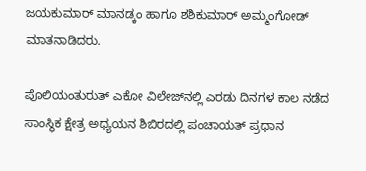ಜಯಕುಮಾರ್ ಮಾನಡ್ಕಂ ಹಾಗೂ ಶಶಿಕುಮಾರ್ ಅಮ್ಮಂಗೋಡ್ ಮಾತನಾಡಿದರು.

ಪೊಲಿಯಂತುರುತ್ ಎಕೋ ವಿಲೇಜ್‌ನಲ್ಲಿ ಎರಡು ದಿನಗಳ ಕಾಲ ನಡೆದ ಸಾಂಸ್ಥಿಕ ಕ್ಷೇತ್ರ ಅಧ್ಯಯನ ಶಿಬಿರದಲ್ಲಿ ಪಂಚಾಯತ್ ಪ್ರಧಾನ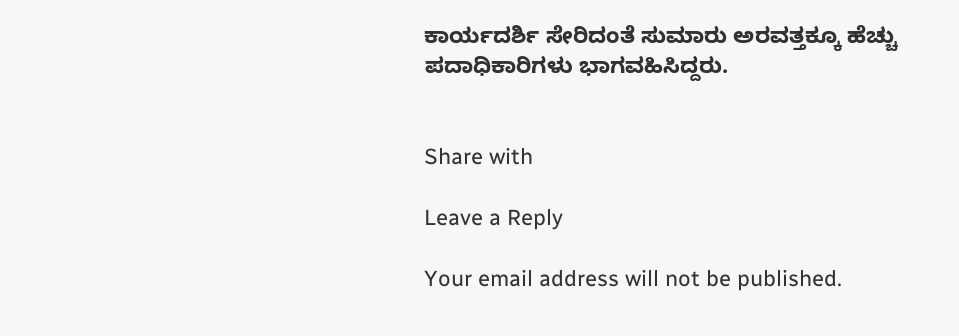ಕಾರ್ಯದರ್ಶಿ ಸೇರಿದಂತೆ ಸುಮಾರು ಅರವತ್ತಕ್ಕೂ ಹೆಚ್ಚು ಪದಾಧಿಕಾರಿಗಳು ಭಾಗವಹಿಸಿದ್ದರು.


Share with

Leave a Reply

Your email address will not be published.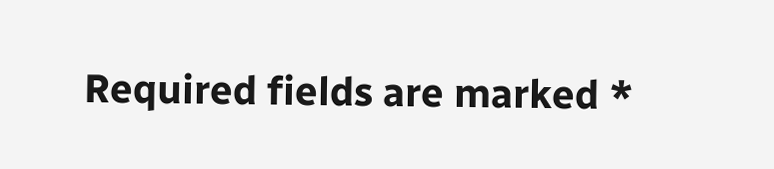Required fields are marked *